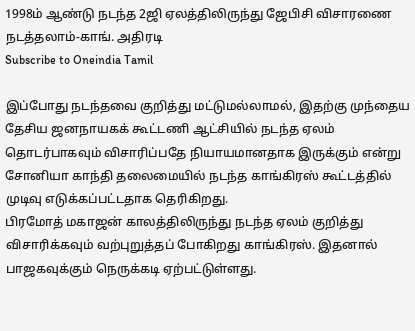1998ம் ஆண்டு நடந்த 2ஜி ஏலத்திலிருந்து ஜேபிசி விசாரணை நடத்தலாம்-காங். அதிரடி
Subscribe to Oneindia Tamil

இப்போது நடந்தவை குறித்து மட்டுமல்லாமல், இதற்கு முந்தைய தேசிய ஜனநாயகக் கூட்டணி ஆட்சியில் நடந்த ஏலம் தொடர்பாகவும் விசாரிப்பதே நியாயமானதாக இருக்கும் என்று சோனியா காந்தி தலைமையில் நடந்த காங்கிரஸ் கூட்டத்தில் முடிவு எடுக்கப்பட்டதாக தெரிகிறது.
பிரமோத் மகாஜன் காலத்திலிருந்து நடந்த ஏலம் குறித்து விசாரிக்கவும் வற்புறுத்தப் போகிறது காங்கிரஸ். இதனால் பாஜகவுக்கும் நெருக்கடி ஏற்பட்டுள்ளது.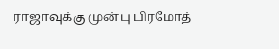ராஜாவுக்கு முன்பு பிரமோத்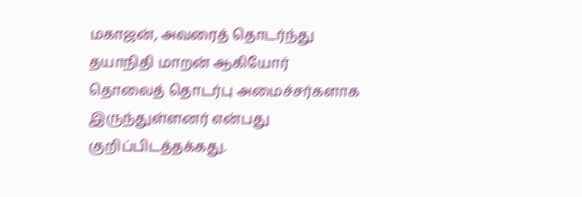மகாஜன், அவரைத் தொடர்ந்து தயாநிதி மாறன் ஆகியோர் தொலைத் தொடர்பு அமைச்சர்களாக இருந்துள்ளனர் என்பது குறிப்பிடத்தக்கது.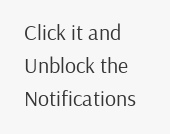Click it and Unblock the Notifications